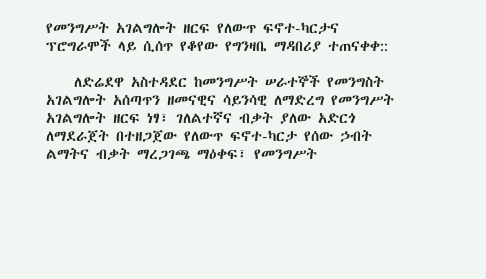የመንግሥት አገልግሎት ዘርፍ የለውጥ ፍኖተ-ካርታና ፕሮግራሞች ላይ ሲሰጥ የቆየው የግንዛቤ ማዳበሪያ ተጠናቀቀ::

    ለድሬደዋ አስተዳደር ከመንግሥት ሠራተኞች የመንግስት አገልግሎት አሰጣጥን ዘመናዊና ሳይንሳዊ ለማድረግ የመንግሥት አገልግሎት ዘርፍ ነፃ፣ ገለልተኛና ብቃት ያለው አድርጎ ለማደራጀት በተዘጋጀው የለውጥ ፍኖተ-ካርታ የሰው ኃብት ልማትና ብቃት ማረጋገጫ ማዕቀፍ፣ የመንግሥት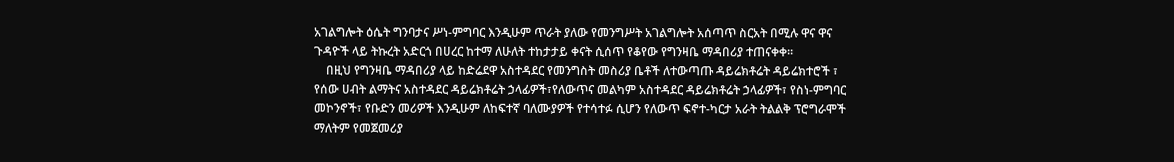አገልግሎት ዕሴት ግንባታና ሥነ-ምግባር እንዲሁም ጥራት ያለው የመንግሥት አገልግሎት አሰጣጥ ስርአት በሚሉ ዋና ዋና ጉዳዮች ላይ ትኩረት አድርጎ በሀረር ከተማ ለሁለት ተከታታይ ቀናት ሲሰጥ የቆየው የግንዛቤ ማዳበሪያ ተጠናቀቀ፡፡
    በዚህ የግንዛቤ ማዳበሪያ ላይ ከድሬደዋ አስተዳደር የመንግስት መስሪያ ቤቶች ለተውጣጡ ዳይሬክቶሬት ዳይሬክተሮች ፣ የሰው ሀብት ልማትና አስተዳደር ዳይሬክቶሬት ኃላፊዎች፣የለውጥና መልካም አስተዳደር ዳይሬክቶሬት ኃላፊዎች፣ የስነ-ምግባር መኮንኖች፣ የቡድን መሪዎች እንዲሁም ለከፍተኛ ባለሙያዎች የተሳተፉ ሲሆን የለውጥ ፍኖተ-ካርታ አራት ትልልቅ ፕሮግራሞች ማለትም የመጀመሪያ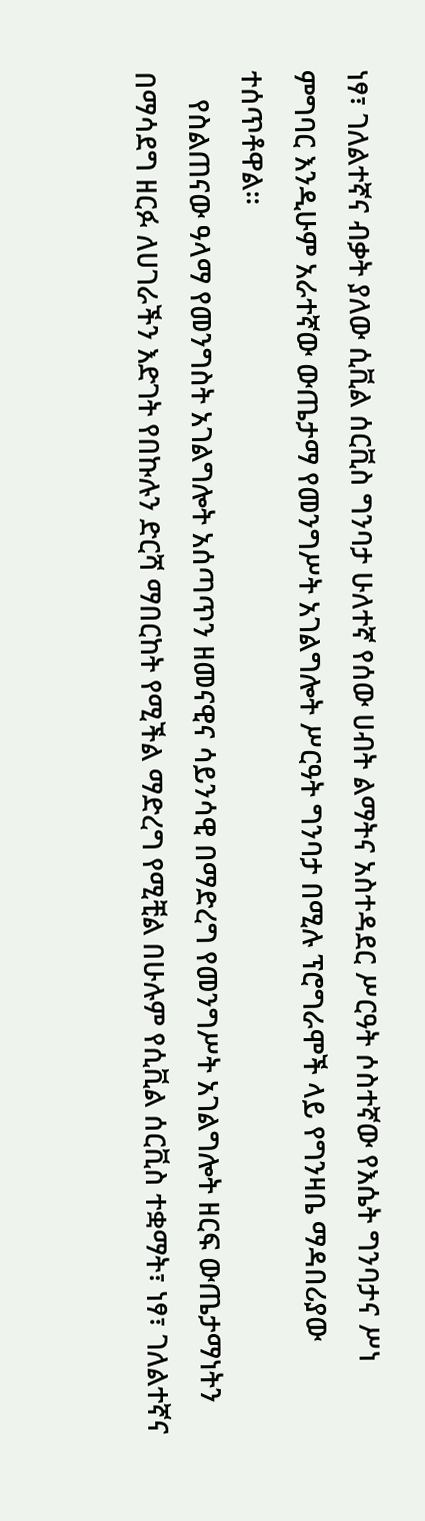ነፃ፣ ገለልተኛና ብቃት ያለው ሲቪል ሰርቪስ ግንባታ ሁለተኛ የሰው ሀብት ልማትና አስተዳደር ሥርዓት ሶስተኛው የእሴት ግንባታና ሥነ ምግባር እንዲሁም አራተኛው ውጤታማ የመንግሥት አገልግሎት ሥርዓት ግንባታ በሚሉ ፕሮግራሞች ላይ የግንዛቤ ማዳበሪያው ተሰጥቶዋል፡፡
    የስልጠናው ዓላማ የመንግስት አገልግሎት አሰጣጥን ዘመናዊና ሳይንሳዊ በማድረግ የመንግሥት አገልግሎት ዘርፍ ውጤታማነትን በማሳደግ ዘርፉ ለሀገራችን እድገት የበኩሉን ድርሻ ማበርከት የሚችል ማድረግ የሚቺል በሁሉም የሲቪል ሰርቪስ ተቋማት፣ ነፃ፣ ገለልተኛና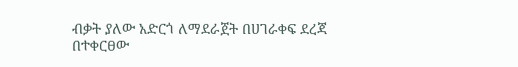ብቃት ያለው አድርጎ ለማደራጀት በሀገራቀፍ ደረጃ በተቀርፀው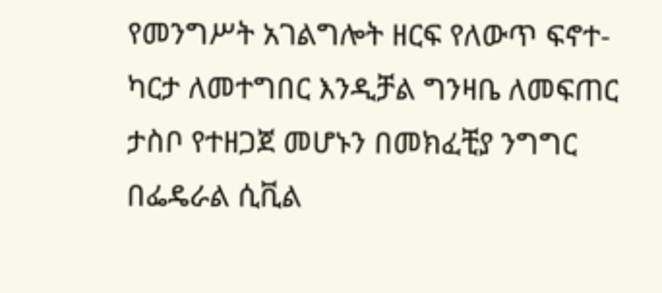የመንግሥት አገልግሎት ዘርፍ የለውጥ ፍኖተ-ካርታ ለመተግበር እንዲቻል ግንዛቤ ለመፍጠር ታስቦ የተዘጋጀ መሆኑን በመክፈቺያ ንግግር በፌዴራል ሲቪል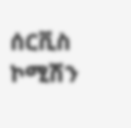ሰርቪስ ኮሚሽን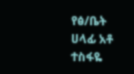የፅ/ቤት ሀላፊ አቶ ተስፋዬ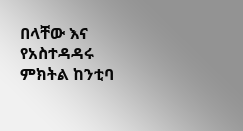በላቸው እና የአስተዳዳሩ ምክትል ከንቲባ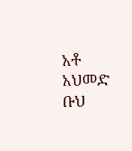አቶ አህመድ ቡህ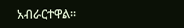አብራርተዋል፡፡